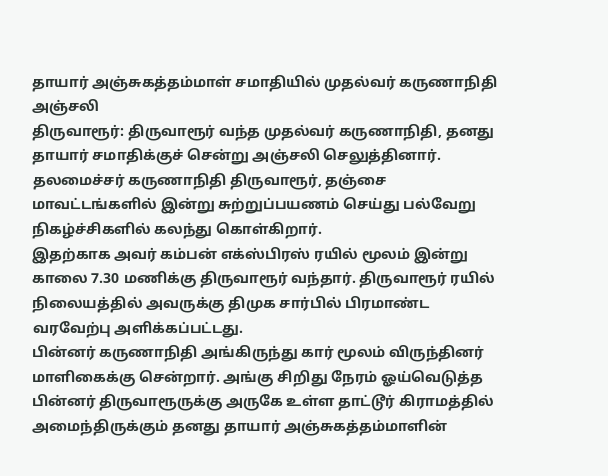தாயார் அஞ்சுகத்தம்மாள் சமாதியில் முதல்வர் கருணாநிதி அஞ்சலி
திருவாரூர்: திருவாரூர் வந்த முதல்வர் கருணாநிதி, தனது தாயார் சமாதிக்குச் சென்று அஞ்சலி செலுத்தினார்.
தலமைச்சர் கருணாநிதி திருவாரூர், தஞ்சை மாவட்டங்களில் இன்று சுற்றுப்பயணம் செய்து பல்வேறு நிகழ்ச்சிகளில் கலந்து கொள்கிறார்.
இதற்காக அவர் கம்பன் எக்ஸ்பிரஸ் ரயில் மூலம் இன்று காலை 7.30 மணிக்கு திருவாரூர் வந்தார். திருவாரூர் ரயில் நிலையத்தில் அவருக்கு திமுக சார்பில் பிரமாண்ட வரவேற்பு அளிக்கப்பட்டது.
பின்னர் கருணாநிதி அங்கிருந்து கார் மூலம் விருந்தினர் மாளிகைக்கு சென்றார். அங்கு சிறிது நேரம் ஓய்வெடுத்த பின்னர் திருவாரூருக்கு அருகே உள்ள தாட்டூர் கிராமத்தில் அமைந்திருக்கும் தனது தாயார் அஞ்சுகத்தம்மாளின்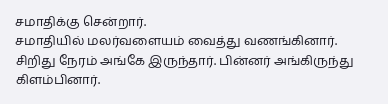சமாதிக்கு சென்றார்.
சமாதியில் மலர்வளையம் வைத்து வணங்கினார். சிறிது நேரம் அங்கே இருந்தார். பின்னர் அங்கிருந்து கிளம்பினார்.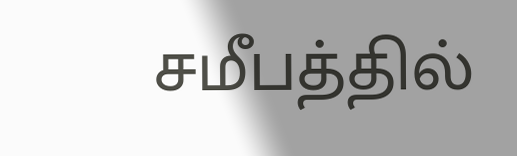சமீபத்தில்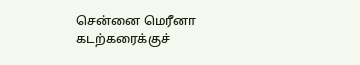சென்னை மெரீனா கடற்கரைக்குச்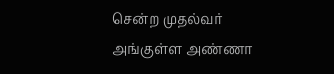சென்ற முதல்வர் அங்குள்ள அண்ணா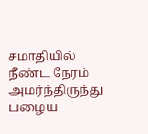சமாதியில் நீண்ட நேரம் அமர்ந்திருந்து பழைய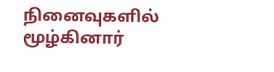நினைவுகளில் மூழ்கினார்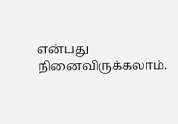என்பது நினைவிருக்கலாம்.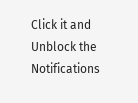Click it and Unblock the Notifications